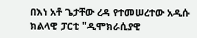በእነ አቶ ጌታቸው ረዳ የተመሠረተው አዲሱ ክልላዊ ፓርቲ "ዲሞክራሲያዊ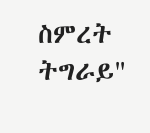ስምረት ትግራይ"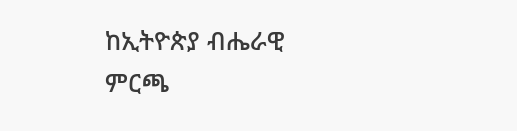ከኢትዮጵያ ብሔራዊ ምርጫ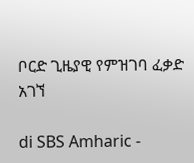ቦርድ ጊዜያዊ የምዝገባ ፈቃድ አገኘ

di SBS Amharic -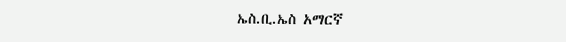ኤስ.ቢ.ኤስ አማርኛ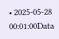• 2025-05-28 00:01:00Data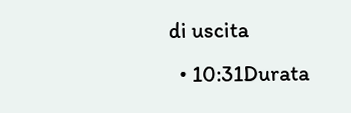di uscita
  • 10:31Durata